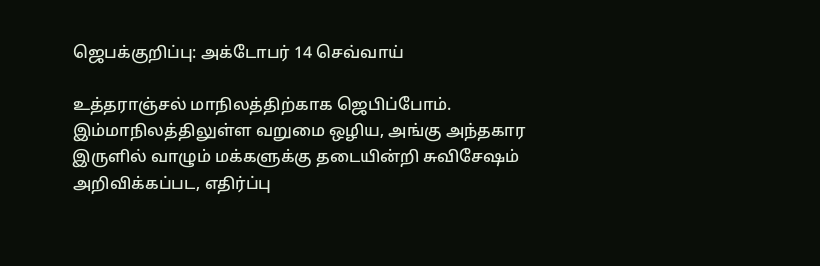ஜெபக்குறிப்பு: அக்டோபர் 14 செவ்வாய்

உத்தராஞ்சல் மாநிலத்திற்காக ஜெபிப்போம். இம்மாநிலத்திலுள்ள வறுமை ஒழிய, அங்கு அந்தகார இருளில் வாழும் மக்களுக்கு தடையின்றி சுவிசேஷம் அறிவிக்கப்பட, எதிர்ப்பு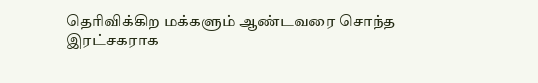தெரிவிக்கிற மக்களும் ஆண்டவரை சொந்த இரட்சகராக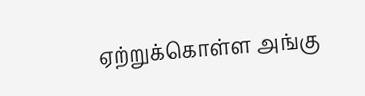ஏற்றுக்கொள்ள அங்கு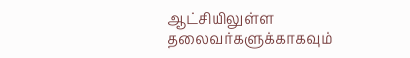ஆட்சியிலுள்ள தலைவர்களுக்காகவும்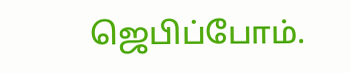ஜெபிப்போம்.